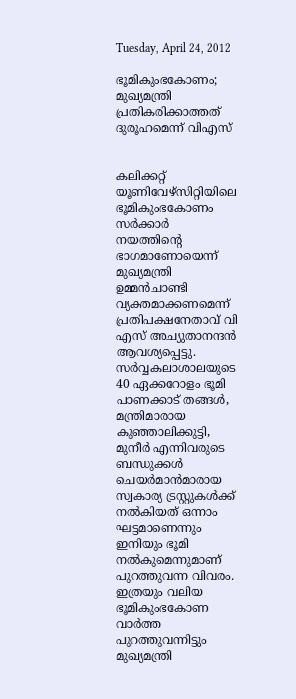Tuesday, April 24, 2012

ഭൂമികുംഭകോണം; മുഖ്യമന്ത്രി പ്രതികരിക്കാത്തത് ദുരൂഹമെന്ന് വിഎസ്


കലിക്കറ്റ് യൂണിവേഴ്സിറ്റിയിലെ ഭൂമികുംഭകോണം സര്‍ക്കാര്‍ നയത്തിന്റെ ഭാഗമാണോയെന്ന് മുഖ്യമന്ത്രി ഉമ്മന്‍ചാണ്ടി വ്യക്തമാക്കണമെന്ന് പ്രതിപക്ഷനേതാവ് വി എസ് അച്യുതാനന്ദന്‍ ആവശ്യപ്പെട്ടു. സര്‍വ്വകലാശാലയുടെ 40 ഏക്കറോളം ഭൂമി പാണക്കാട് തങ്ങള്‍, മന്ത്രിമാരായ കുഞ്ഞാലിക്കുട്ടി, മുനീര്‍ എന്നിവരുടെ ബന്ധുക്കള്‍ ചെയര്‍മാന്‍മാരായ സ്വകാര്യ ട്രസ്റ്റുകള്‍ക്ക് നല്‍കിയത് ഒന്നാം ഘട്ടമാണെന്നും ഇനിയും ഭൂമി നല്‍കുമെന്നുമാണ് പുറത്തുവന്ന വിവരം. ഇത്രയും വലിയ ഭൂമികുംഭകോണ വാര്‍ത്ത പുറത്തുവന്നിട്ടും മുഖ്യമന്ത്രി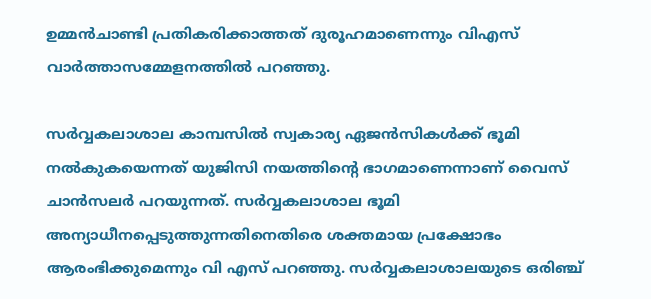ഉമ്മന്‍ചാണ്ടി പ്രതികരിക്കാത്തത് ദുരൂഹമാണെന്നും വിഎസ് വാര്‍ത്താസമ്മേളനത്തില്‍ പറഞ്ഞു.

സര്‍വ്വകലാശാല കാമ്പസില്‍ സ്വകാര്യ ഏജന്‍സികള്‍ക്ക് ഭൂമി നല്‍കുകയെന്നത് യുജിസി നയത്തിന്റെ ഭാഗമാണെന്നാണ് വൈസ് ചാന്‍സലര്‍ പറയുന്നത്. സര്‍വ്വകലാശാല ഭൂമി അന്യാധീനപ്പെടുത്തുന്നതിനെതിരെ ശക്തമായ പ്രക്ഷോഭം ആരംഭിക്കുമെന്നും വി എസ് പറഞ്ഞു. സര്‍വ്വകലാശാലയുടെ ഒരിഞ്ച്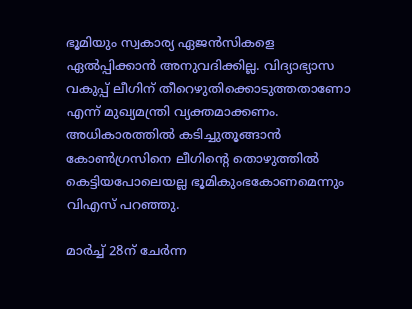ഭൂമിയും സ്വകാര്യ ഏജന്‍സികളെ ഏല്‍പ്പിക്കാന്‍ അനുവദിക്കില്ല. വിദ്യാഭ്യാസ വകുപ്പ് ലീഗിന് തീറെഴുതിക്കൊടുത്തതാണോ എന്ന് മുഖ്യമന്ത്രി വ്യക്തമാക്കണം. അധികാരത്തില്‍ കടിച്ചുതൂങ്ങാന്‍ കോണ്‍ഗ്രസിനെ ലീഗിന്റെ തൊഴുത്തില്‍ കെട്ടിയപോലെയല്ല ഭൂമികുംഭകോണമെന്നും വിഎസ് പറഞ്ഞു.

മാര്‍ച്ച് 28ന് ചേര്‍ന്ന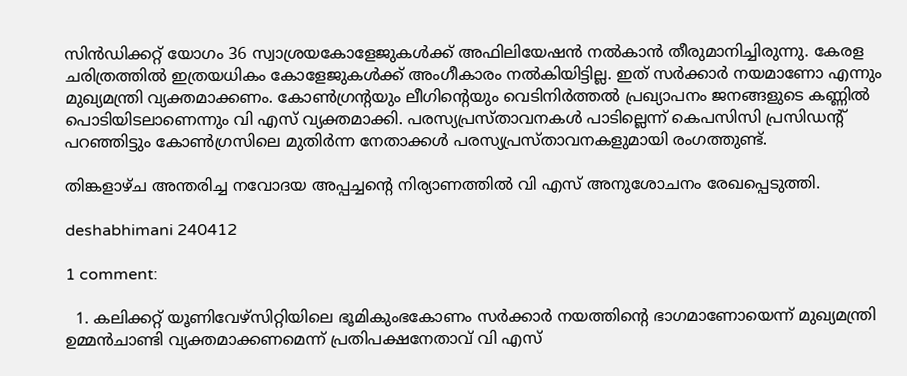സിന്‍ഡിക്കറ്റ് യോഗം 36 സ്വാശ്രയകോളേജുകള്‍ക്ക് അഫിലിയേഷന്‍ നല്‍കാന്‍ തീരുമാനിച്ചിരുന്നു. കേരള ചരിത്രത്തില്‍ ഇത്രയധികം കോളേജുകള്‍ക്ക് അംഗീകാരം നല്‍കിയിട്ടില്ല. ഇത് സര്‍ക്കാര്‍ നയമാണോ എന്നും മുഖ്യമന്ത്രി വ്യക്തമാക്കണം. കോണ്‍ഗ്രന്റയും ലീഗിന്റെയും വെടിനിര്‍ത്തല്‍ പ്രഖ്യാപനം ജനങ്ങളുടെ കണ്ണില്‍ പൊടിയിടലാണെന്നും വി എസ് വ്യക്തമാക്കി. പരസ്യപ്രസ്താവനകള്‍ പാടില്ലെന്ന് കെപസിസി പ്രസിഡന്റ് പറഞ്ഞിട്ടും കോണ്‍ഗ്രസിലെ മുതിര്‍ന്ന നേതാക്കള്‍ പരസ്യപ്രസ്താവനകളുമായി രംഗത്തുണ്ട്.

തിങ്കളാഴ്ച അന്തരിച്ച നവോദയ അപ്പച്ചന്റെ നിര്യാണത്തില്‍ വി എസ് അനുശോചനം രേഖപ്പെടുത്തി.

deshabhimani 240412

1 comment:

  1. കലിക്കറ്റ് യൂണിവേഴ്സിറ്റിയിലെ ഭൂമികുംഭകോണം സര്‍ക്കാര്‍ നയത്തിന്റെ ഭാഗമാണോയെന്ന് മുഖ്യമന്ത്രി ഉമ്മന്‍ചാണ്ടി വ്യക്തമാക്കണമെന്ന് പ്രതിപക്ഷനേതാവ് വി എസ്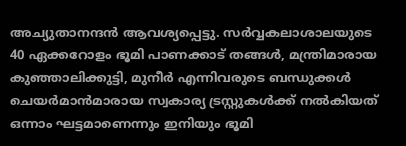അച്യുതാനന്ദന്‍ ആവശ്യപ്പെട്ടു. സര്‍വ്വകലാശാലയുടെ 40 ഏക്കറോളം ഭൂമി പാണക്കാട് തങ്ങള്‍, മന്ത്രിമാരായ കുഞ്ഞാലിക്കുട്ടി, മുനീര്‍ എന്നിവരുടെ ബന്ധുക്കള്‍ ചെയര്‍മാന്‍മാരായ സ്വകാര്യ ട്രസ്റ്റുകള്‍ക്ക് നല്‍കിയത് ഒന്നാം ഘട്ടമാണെന്നും ഇനിയും ഭൂമി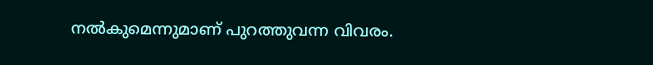നല്‍കുമെന്നുമാണ് പുറത്തുവന്ന വിവരം.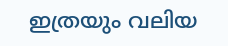ഇത്രയും വലിയ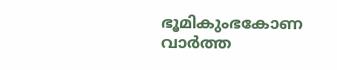ഭൂമികുംഭകോണ വാര്‍ത്ത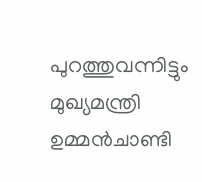പുറത്തുവന്നിട്ടും മുഖ്യമന്ത്രി ഉമ്മന്‍ചാണ്ടി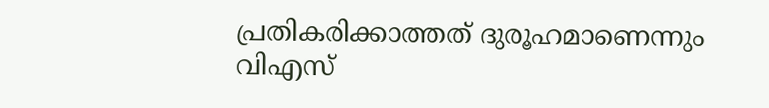പ്രതികരിക്കാത്തത് ദുരൂഹമാണെന്നും വിഎസ്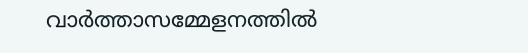വാര്‍ത്താസമ്മേളനത്തില്‍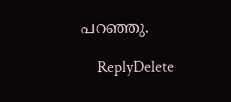പറഞ്ഞു.

    ReplyDelete